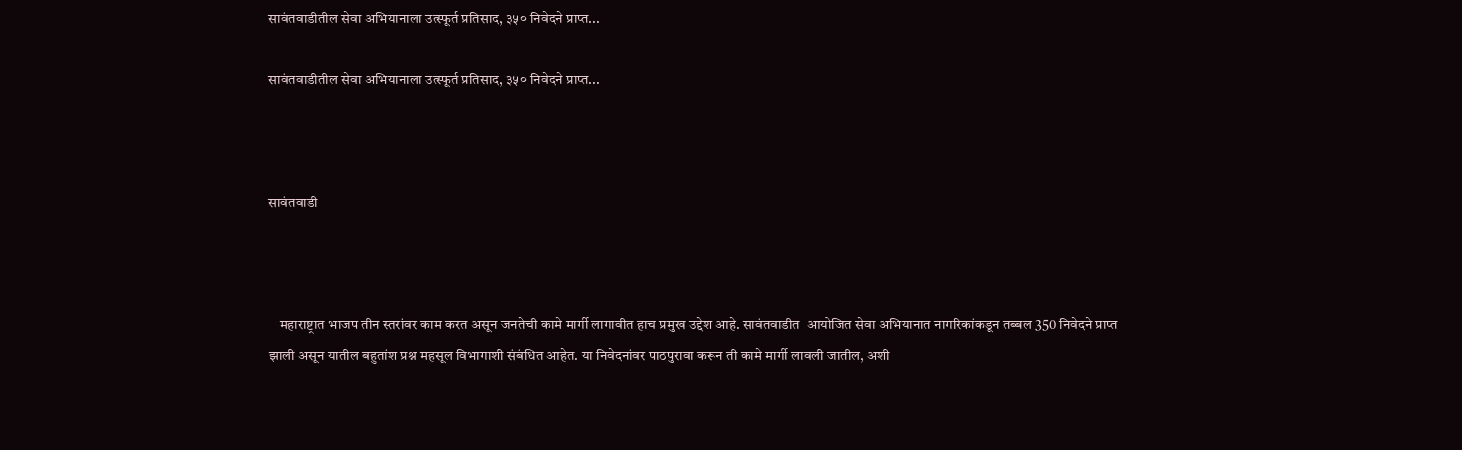सावंतवाडीतील सेवा अभियानाला उत्स्फूर्त प्रतिसाद, ३५० निवेदने प्राप्त...

सावंतवाडीतील सेवा अभियानाला उत्स्फूर्त प्रतिसाद, ३५० निवेदने प्राप्त...



सावंतवाडी



    महाराष्ट्रात भाजप तीन स्तरांवर काम करत असून जनतेची कामे मार्गी लागावीत हाच प्रमुख उद्देश आहे. सावंतवाडीत  आयोजित सेवा अभियानात नागरिकांकडून तब्बल 350 निवेदने प्राप्त झाली असून यातील बहुतांश प्रश्न महसूल विभागाशी संबंधित आहेत. या निवेदनांवर पाठपुरावा करून ती कामे मार्गी लावली जातील, अशी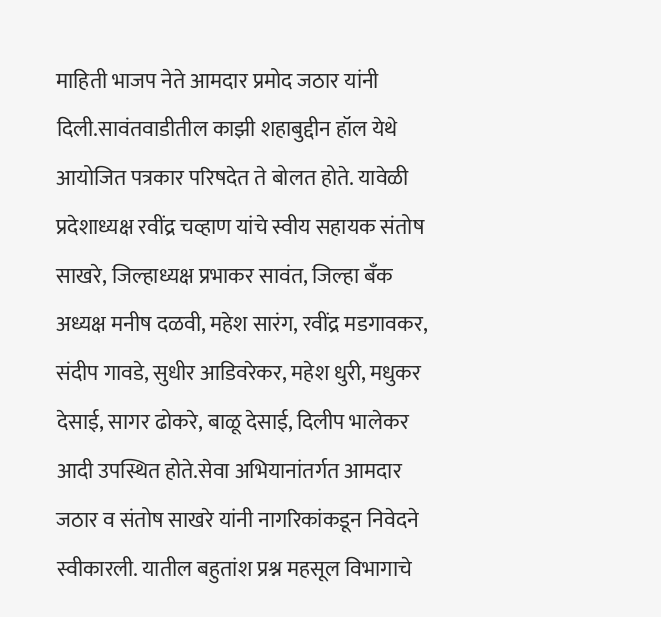माहिती भाजप नेते आमदार प्रमोद जठार यांनी दिली.सावंतवाडीतील काझी शहाबुद्दीन हॉल येथे आयोजित पत्रकार परिषदेत ते बोलत होते. यावेळी प्रदेशाध्यक्ष रवींद्र चव्हाण यांचे स्वीय सहायक संतोष साखरे, जिल्हाध्यक्ष प्रभाकर सावंत, जिल्हा बँक अध्यक्ष मनीष दळवी, महेश सारंग, रवींद्र मडगावकर, संदीप गावडे, सुधीर आडिवरेकर, महेश धुरी, मधुकर देसाई, सागर ढोकरे, बाळू देसाई, दिलीप भालेकर आदी उपस्थित होते.सेवा अभियानांतर्गत आमदार जठार व संतोष साखरे यांनी नागरिकांकडून निवेदने स्वीकारली. यातील बहुतांश प्रश्न महसूल विभागाचे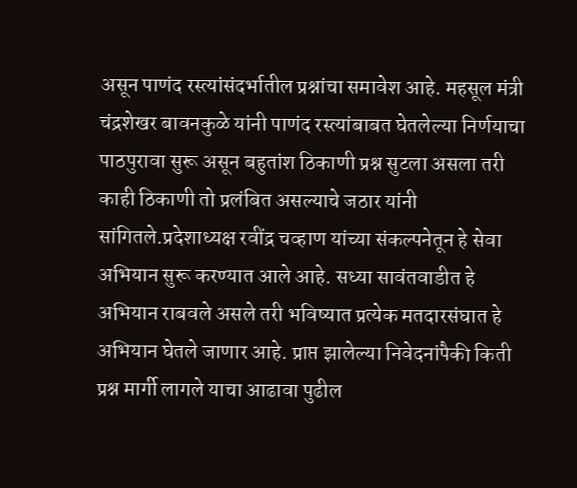असून पाणंद रस्त्यांसंदर्भातील प्रश्नांचा समावेश आहे. महसूल मंत्री चंद्रशेखर बावनकुळे यांनी पाणंद रस्त्यांबाबत घेतलेल्या निर्णयाचा पाठपुरावा सुरू असून बहुतांश ठिकाणी प्रश्न सुटला असला तरी काही ठिकाणी तो प्रलंबित असल्याचे जठार यांनी सांगितले.प्रदेशाध्यक्ष रवींद्र चव्हाण यांच्या संकल्पनेतून हे सेवा अभियान सुरू करण्यात आले आहे. सध्या सावंतवाडीत हे अभियान राबवले असले तरी भविष्यात प्रत्येक मतदारसंघात हे अभियान घेतले जाणार आहे. प्राप्त झालेल्या निवेदनांपैकी किती प्रश्न मार्गी लागले याचा आढावा पुढील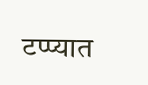टप्प्यात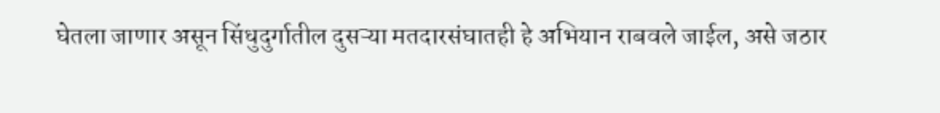घेतला जाणार असून सिंधुदुर्गातील दुसऱ्या मतदारसंघातही हे अभियान राबवले जाईल, असे जठार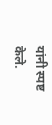यांनी स्पष्ट केले.